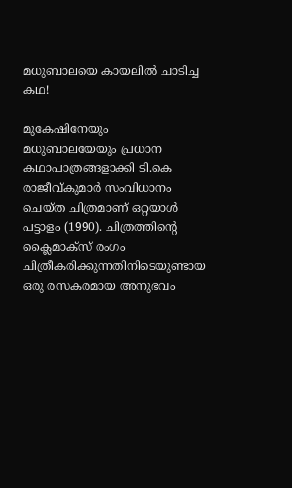മധുബാലയെ കായലിൽ ചാടിച്ച കഥ!

മുകേഷിനേയും മധുബാലയേയും പ്രധാന കഥാപാത്രങ്ങളാക്കി ടി.കെ രാജീവ്കുമാർ സംവിധാനം ചെയ്ത ചിത്രമാണ് ഒറ്റയാൾ പട്ടാളം (1990). ചിത്രത്തിന്‍റെ ക്ലൈമാക്സ് രംഗം ചിത്രീകരിക്കുന്നതിനിടെയുണ്ടായ ഒരു രസകരമായ അനുഭവം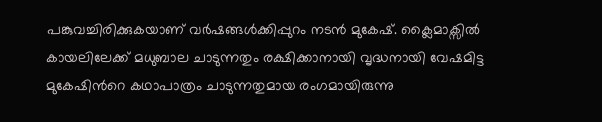പങ്കുവച്ചിരിക്കുകയാണ് വർഷങ്ങൾക്കിപ്പുറം നടൻ മുകേഷ്. ക്ലൈമാക്സിൽ കായലിലേക്ക് മധുബാല ചാടുന്നതും രക്ഷിക്കാനായി വൃദ്ധനായി വേഷമിട്ട മുകേഷിന്‍റെ കഥാപാത്രം ചാടുന്നതുമായ രംഗമായിരുന്നു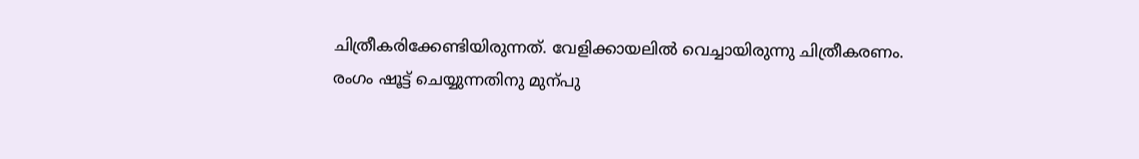ചിത്രീകരിക്കേണ്ടിയിരുന്നത്. വേളിക്കായലിൽ വെച്ചായിരുന്നു ചിത്രീകരണം. രംഗം ഷൂട്ട് ചെയ്യുന്നതിനു മുന്പു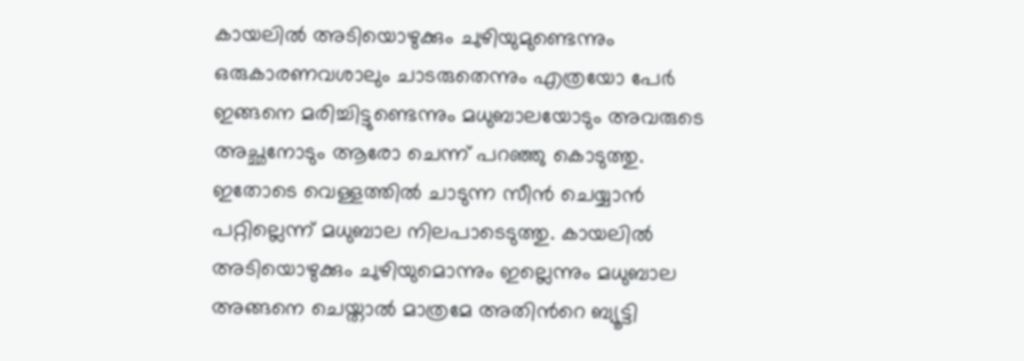കായലിൽ അടിയൊഴുക്കും ചുഴിയുമുണ്ടെന്നും ഒരുകാരണവശാലും ചാടരുതെന്നും എത്രയോ പേർ ഇങ്ങനെ മരിച്ചിട്ടുണ്ടെന്നും മധുബാലയോടും അവരുടെ അച്ഛനോടും ആരോ ചെന്ന് പറഞ്ഞു കൊടുത്തു. ഇതോടെ വെള്ളത്തിൽ ചാടുന്ന സീൻ ചെയ്യാൻ പറ്റില്ലെന്ന് മധുബാല നിലപാടെടുത്തു. കായലിൽ അടിയൊഴുക്കും ചുഴിയുമൊന്നും ഇല്ലെന്നും മധുബാല അങ്ങനെ ചെയ്താൽ മാത്രമേ അതിന്‍റെ ബ്യൂട്ടി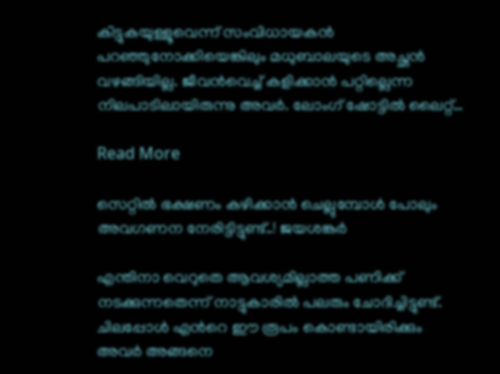കിട്ടുകയുള്ളൂവെന്ന് സംവിധായകൻ പറഞ്ഞുനോക്കിയെങ്കിലും മധുബാലയുടെ അച്ഛൻ വഴങ്ങിയില്ല. ജീവൻവെച്ച് കളിക്കാൻ പറ്റില്ലെന്ന നിലപാടിലായിരുന്നു അവർ. ലോംഗ് ഷോട്ടിൽ ലൈറ്റ്…

Read More

സെറ്റിൽ ഭക്ഷണം കഴിക്കാൻ ചെല്ലുമ്പോള്‍ പോലും അവഗണന നേരിട്ടിട്ടുണ്ട്..! ജയശങ്കർ

എന്തിനാ വെറുതെ ആവശ്യമില്ലാത്ത പണിക്ക് നടക്കുന്നതെന്ന് നാട്ടുകാരിൽ പലരും ചോദിച്ചിട്ടുണ്ട്. ചിലപ്പോൾ എന്‍റെ ഈ രൂപം കൊണ്ടായിരിക്കും അവർ അങ്ങനെ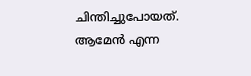ചിന്തിച്ചുപോയത്. ആമേൻ എന്ന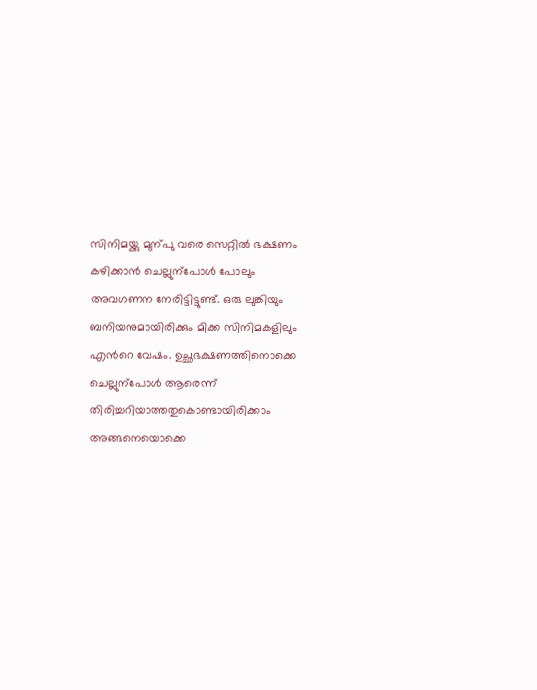സിനിമയ്ക്കു മുന്പു വരെ സെറ്റിൽ ഭക്ഷണം കഴിക്കാൻ ചെല്ലുന്പോൾ പോലും അവഗണന നേരിട്ടിട്ടുണ്ട്. ഒരു ലുങ്കിയും ബനിയനുമായിരിക്കും മിക്ക സിനിമകളിലും എന്‍റെ വേഷം. ഉച്ഛഭക്ഷണത്തിനൊക്കെ ചെല്ലുന്പോൾ ആരെന്ന് തിരിച്ചറിയാത്തതുകൊണ്ടായിരിക്കാം അങ്ങനെയൊക്കെ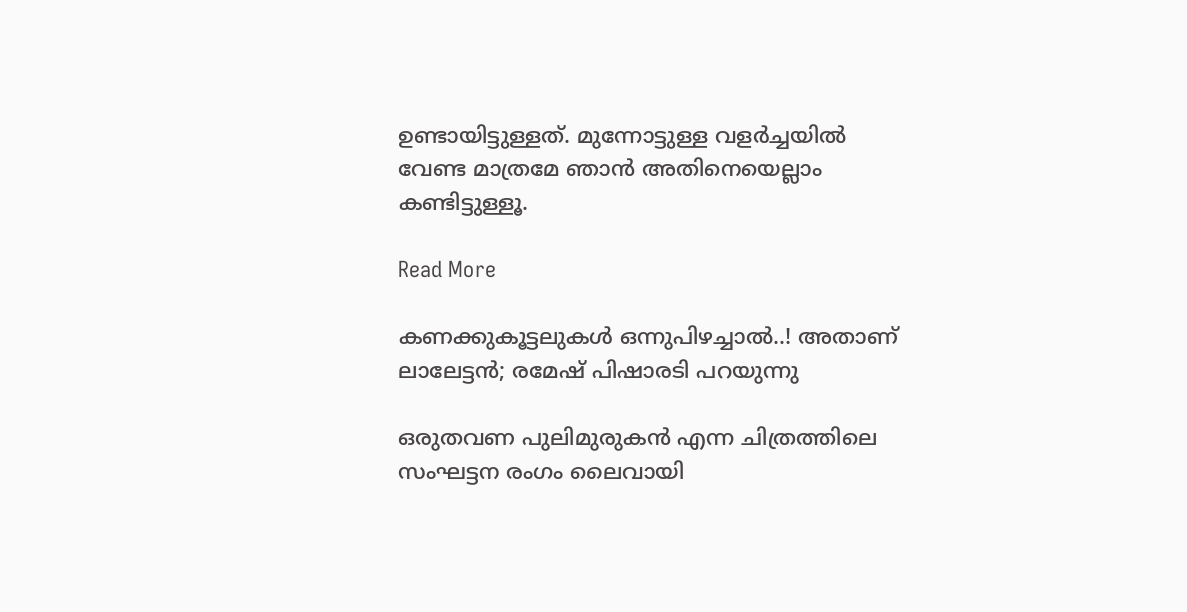ഉണ്ടായിട്ടുള്ളത്. മുന്നോട്ടുള്ള വളർച്ചയിൽ വേണ്ട മാത്രമേ ഞാൻ അതിനെയെല്ലാം കണ്ടിട്ടുള്ളൂ.

Read More

കണക്കുകൂട്ടലുകൾ ഒന്നുപിഴച്ചാൽ..! അതാണ് ലാലേട്ടൻ; രമേഷ് പിഷാരടി പറയുന്നു

ഒരുതവണ പുലിമുരുകൻ എന്ന ചിത്രത്തിലെ സംഘട്ടന രംഗം ലൈവായി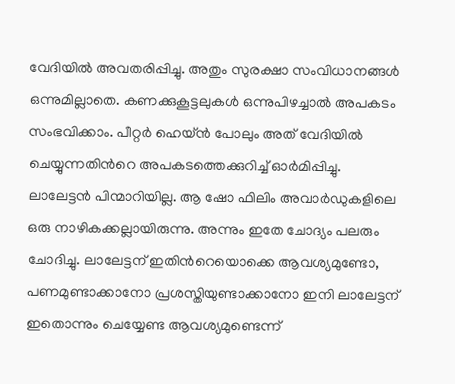വേദിയിൽ അവതരിപ്പിച്ചു. അതും സുരക്ഷാ സംവിധാനങ്ങൾ ഒന്നുമില്ലാതെ. കണക്കുകൂട്ടലുകൾ ഒന്നുപിഴച്ചാൽ അപകടം സംഭവിക്കാം. പീറ്റർ ഹെയ്ൻ പോലും അത് വേദിയിൽ ചെയ്യുന്നതിന്‍റെ അപകടത്തെക്കുറിച്ച് ഓർമിപ്പിച്ചു. ലാലേട്ടൻ പിന്മാറിയില്ല. ആ ഷോ ഫിലിം അവാർഡുകളിലെ ഒരു നാഴികക്കല്ലായിരുന്നു. അന്നും ഇതേ ചോദ്യം പലരും ചോദിച്ചു. ലാലേട്ടന് ഇതിന്‍റെയൊക്കെ ആവശ്യമുണ്ടോ, പണമുണ്ടാക്കാനോ പ്രശസ്തിയുണ്ടാക്കാനോ ഇനി ലാലേട്ടന് ഇതൊന്നും ചെയ്യേണ്ട ആവശ്യമുണ്ടെന്ന്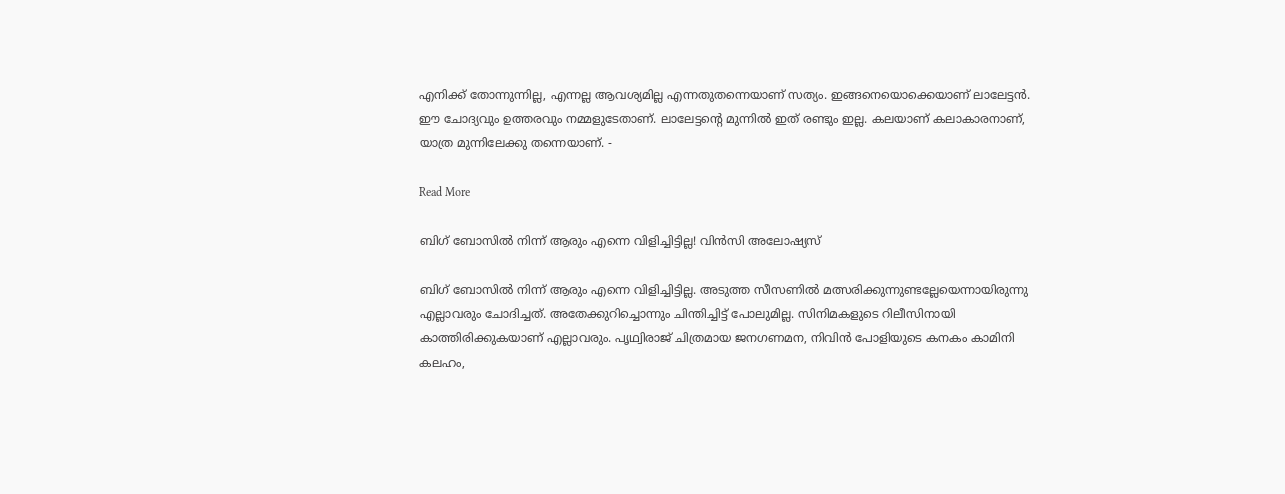എനിക്ക് തോന്നുന്നില്ല, എന്നല്ല ആവശ്യമില്ല എന്നതുതന്നെയാണ് സത്യം. ഇങ്ങനെയൊക്കെയാണ് ലാലേട്ടൻ. ഈ ചോദ്യവും ഉത്തരവും നമ്മളുടേതാണ്. ലാലേട്ടന്‍റെ മുന്നിൽ ഇത് രണ്ടും ഇല്ല. കലയാണ് കലാകാരനാണ്, യാത്ര മുന്നിലേക്കു തന്നെയാണ്. -

Read More

ബിഗ് ബോസിൽ നിന്ന് ആരും എന്നെ വിളിച്ചിട്ടില്ല! വിൻസി അലോഷ്യസ്

ബിഗ് ബോസിൽ നിന്ന് ആരും എന്നെ വിളിച്ചിട്ടില്ല. അടുത്ത സീസണിൽ മത്സരിക്കുന്നുണ്ടല്ലേയെന്നായിരുന്നു എല്ലാവരും ചോദിച്ചത്. അതേക്കുറിച്ചൊന്നും ചിന്തിച്ചിട്ട് പോലുമില്ല. സിനിമകളുടെ റിലീസിനായി കാത്തിരിക്കുകയാണ് എല്ലാവരും. പൃഥ്വിരാജ് ചിത്രമായ ജനഗണമന, നിവിൻ പോളിയുടെ കനകം കാമിനി കലഹം,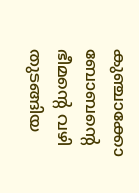കുഞ്ചാക്കോ ബോബന്‍റെ ഭീമന്‍റെ വഴി തുടങ്ങിയ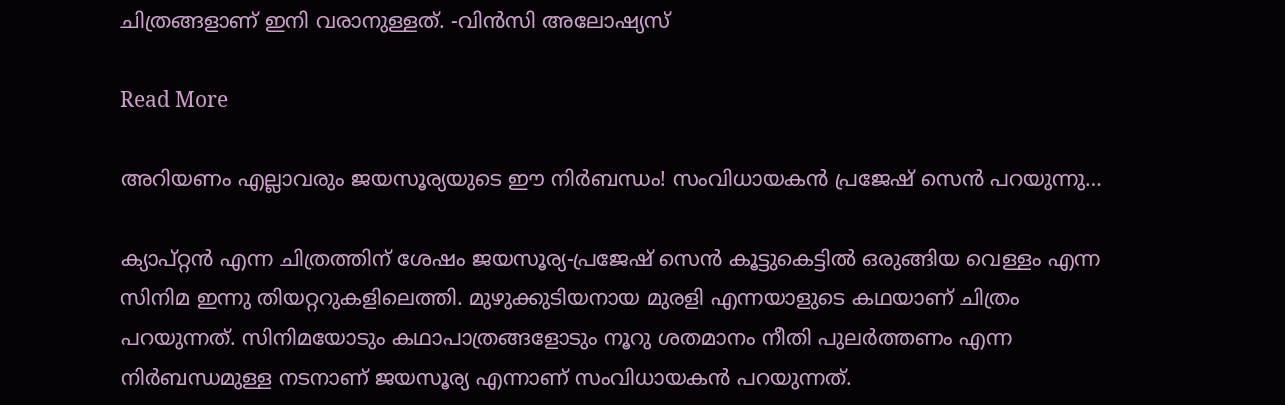ചിത്രങ്ങളാണ് ഇനി വരാനുള്ളത്. -വിൻസി അലോഷ്യസ്

Read More

അറിയണം എല്ലാവരും ജയസൂര്യയുടെ ഈ നിർബന്ധം! സംവിധായകൻ പ്രജേഷ് സെൻ പറയുന്നു…

ക്യാപ്റ്റൻ എന്ന ചിത്രത്തിന് ശേഷം ജയസൂര്യ-പ്രജേഷ് സെൻ കൂട്ടുകെട്ടിൽ ഒരുങ്ങിയ വെള്ളം എന്ന സിനിമ ഇന്നു തിയറ്ററുകളിലെത്തി. മുഴുക്കുടിയനായ മുരളി എന്നയാളുടെ കഥയാണ് ചിത്രം പറയുന്നത്. സിനിമയോടും കഥാപാത്രങ്ങളോടും നൂറു ശതമാനം നീതി പുലർത്തണം എന്ന നിർബന്ധമുള്ള നടനാണ് ജയസൂര്യ എന്നാണ് സംവിധായകൻ പറയുന്നത്.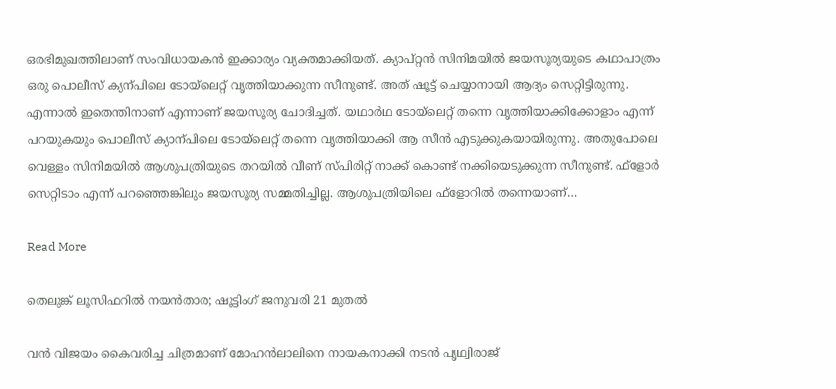ഒരഭിമുഖത്തിലാണ് സംവിധായകൻ ഇക്കാര്യം വ്യക്തമാക്കിയത്. ക്യാപ്റ്റൻ സിനിമയിൽ ജയസൂര്യയുടെ കഥാപാത്രം ഒരു പൊലീസ് ക്യന്പിലെ ടോയ്‌ലെറ്റ് വൃത്തിയാക്കുന്ന സീനുണ്ട്. അത് ഷൂട്ട് ചെയ്യാനായി ആദ്യം സെറ്റിട്ടിരുന്നു. എന്നാൽ ഇതെന്തിനാണ് എന്നാണ് ജയസൂര്യ ചോദിച്ചത്. യഥാർഥ ടോയ്‌ലെറ്റ് തന്നെ വൃത്തിയാക്കിക്കോളാം എന്ന് പറയുകയും പൊലീസ് ക്യാന്പിലെ ടോയ്‌ലെറ്റ് തന്നെ വൃത്തിയാക്കി ആ സീൻ എടുക്കുകയായിരുന്നു. അതുപോലെ വെള്ളം സിനിമയിൽ ആശുപത്രിയുടെ തറയിൽ വീണ് സ്പിരിറ്റ് നാക്ക് കൊണ്ട് നക്കിയെടുക്കുന്ന സീനുണ്ട്. ഫ്ളോർ സെറ്റിടാം എന്ന് പറഞ്ഞെങ്കിലും ജയസൂര്യ സമ്മതിച്ചില്ല. ആശുപത്രിയിലെ ഫ്ളോറിൽ തന്നെയാണ്…

Read More

തെലുങ്ക് ലൂസിഫറിൽ നയൻതാര; ഷൂട്ടിംഗ് ജനുവരി 21 മുതൽ

വൻ വിജയം കൈവരിച്ച ചിത്രമാണ് മോഹൻലാലിനെ നായകനാക്കി നടൻ പൃഥ്വിരാജ്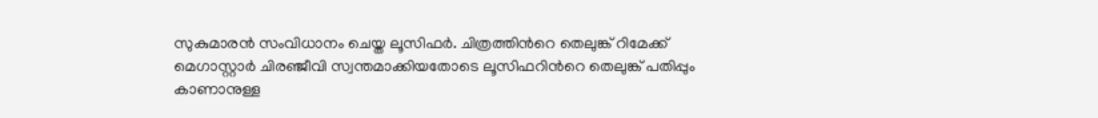സുകുമാരൻ സംവിധാനം ചെയ്ത ലൂസിഫർ. ചിത്രത്തിന്‍റെ തെലുങ്ക് റിമേക്ക് മെഗാസ്റ്റാർ ചിരഞ്ജീവി സ്വന്തമാക്കിയതോടെ ലൂസിഫറിന്‍റെ തെലുങ്ക് പതിപ്പും കാണാനുള്ള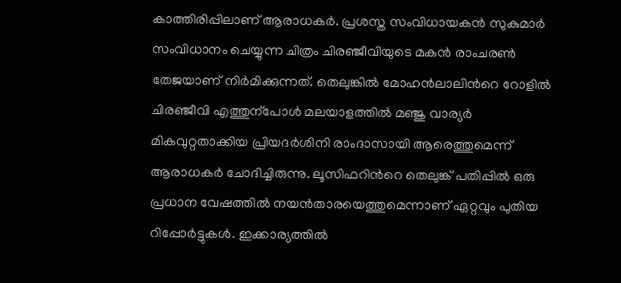കാത്തിരിപ്പിലാണ് ആരാധകർ. പ്രശസ്ത സംവിധായകൻ സുകുമാർ സംവിധാനം ചെയ്യുന്ന ചിത്രം ചിരഞ്ജീവിയുടെ മകൻ രാംചരണ്‍ തേജയാണ് നിർമിക്കുന്നത്. തെലുങ്കിൽ മോഹൻലാലിന്‍റെ റോളിൽ ചിരഞ്ജീവി എത്തുന്പോൾ മലയാളത്തിൽ മഞ്ജു വാര്യർ മികവുറ്റതാക്കിയ പ്രിയദർശിനി രാംദാസായി ആരെത്തുമെന്ന് ആരാധകർ ചോദിച്ചിരുന്നു. ലൂസിഫറിന്‍റെ തെലുങ്ക് പതിപ്പിൽ ഒരു പ്രധാന വേഷത്തിൽ നയൻതാരയെത്തുമെന്നാണ് ഏറ്റവും പുതിയ റിപ്പോർട്ടുകൾ. ഇക്കാര്യത്തിൽ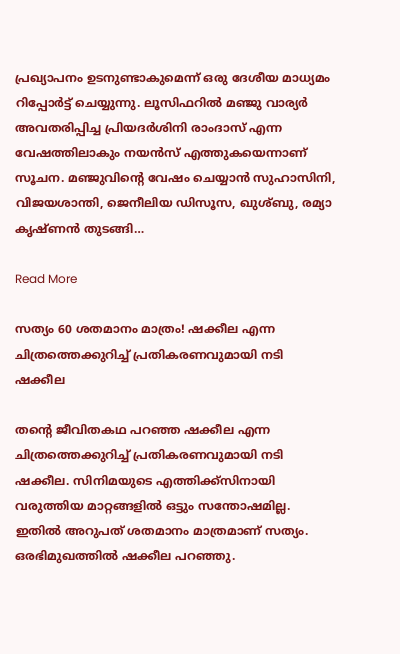പ്രഖ്യാപനം ഉടനുണ്ടാകുമെന്ന് ഒരു ദേശീയ മാധ്യമം റിപ്പോർട്ട് ചെയ്യുന്നു. ലൂസിഫറിൽ മഞ്ജു വാര്യർ അവതരിപ്പിച്ച പ്രിയദർശിനി രാംദാസ് എന്ന വേഷത്തിലാകും നയൻസ് എത്തുകയെന്നാണ് സൂചന. മഞ്ജുവിന്‍റെ വേഷം ചെയ്യാൻ സുഹാസിനി, വിജയശാന്തി, ജെനീലിയ ഡിസൂസ, ഖുശ്ബു, രമ്യാ കൃഷ്ണൻ തുടങ്ങി…

Read More

സത്യം 60 ശതമാനം മാത്രം! ഷക്കീല എന്ന ചിത്രത്തെക്കുറിച്ച് പ്രതികരണവുമായി നടി ഷക്കീല

തന്‍റെ ജീവിതകഥ പറഞ്ഞ ഷക്കീല എന്ന ചിത്രത്തെക്കുറിച്ച് പ്രതികരണവുമായി നടി ഷക്കീല. സിനിമയുടെ എത്തിക്ക്സിനായി വരുത്തിയ മാറ്റങ്ങളിൽ ഒട്ടും സന്തോഷമില്ല. ഇതിൽ അറുപത് ശതമാനം മാത്രമാണ് സത്യം. ഒരഭിമുഖത്തിൽ ഷക്കീല പറഞ്ഞു.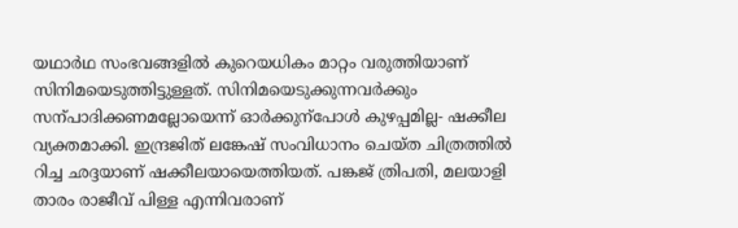യഥാർഥ സംഭവങ്ങളിൽ കുറെയധികം മാറ്റം വരുത്തിയാണ് സിനിമയെടുത്തിട്ടുള്ളത്. സിനിമയെടുക്കുന്നവർക്കും സന്പാദിക്കണമല്ലോയെന്ന് ഓർക്കുന്പോൾ കുഴപ്പമില്ല- ഷക്കീല വ്യക്തമാക്കി. ഇന്ദ്രജിത് ലങ്കേഷ് സംവിധാനം ചെയ്ത ചിത്രത്തിൽ റിച്ച ഛദ്ദയാണ് ഷക്കീലയായെത്തിയത്. പങ്കജ് ത്രിപതി, മലയാളി താരം രാജീവ് പിള്ള എന്നിവരാണ്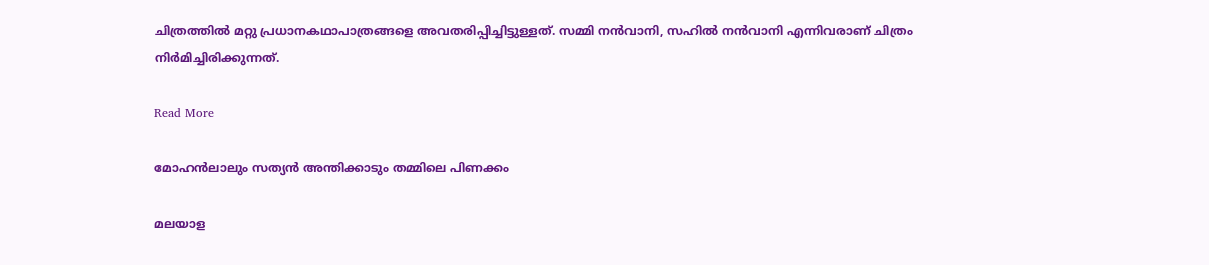ചിത്രത്തിൽ മറ്റു പ്രധാനകഥാപാത്രങ്ങളെ അവതരിപ്പിച്ചിട്ടുള്ളത്. സമ്മി നൻവാനി, സഹിൽ നൻവാനി എന്നിവരാണ് ചിത്രം നിർമിച്ചിരിക്കുന്നത്.

Read More

മോഹൻലാലും സത്യൻ അന്തിക്കാടും തമ്മിലെ പിണക്കം

മലയാള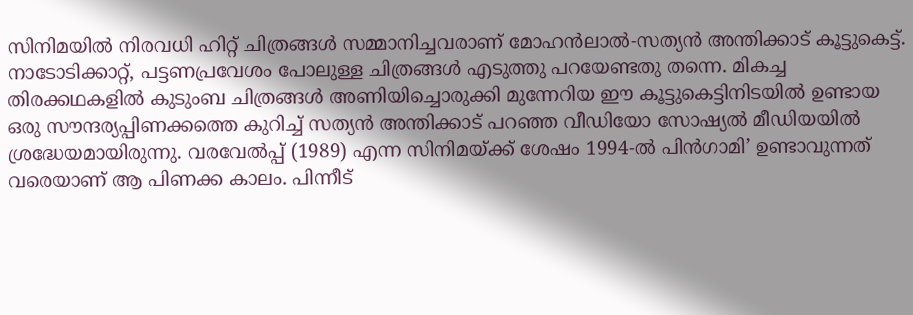സിനിമയിൽ നിരവധി ഹിറ്റ് ചിത്രങ്ങൾ സമ്മാനിച്ചവരാണ് മോഹൻലാൽ-സത്യൻ അന്തിക്കാട് കൂട്ടുകെട്ട്. നാടോടിക്കാറ്റ്, പട്ടണപ്രവേശം പോലുള്ള ചിത്രങ്ങൾ എടുത്തു പറയേണ്ടതു തന്നെ. മികച്ച തിരക്കഥകളിൽ കുടുംബ ചിത്രങ്ങൾ അണിയിച്ചൊരുക്കി മുന്നേറിയ ഈ കൂട്ടുകെട്ടിനിടയിൽ ഉണ്ടായ ഒരു സൗന്ദര്യപ്പിണക്കത്തെ കുറിച്ച് സത്യൻ അന്തിക്കാട് പറഞ്ഞ വീഡിയോ സോഷ്യൽ മീഡിയയിൽ ശ്രദ്ധേയമായിരുന്നു. വരവേൽപ്പ് (1989) എന്ന സിനിമയ്ക്ക് ശേഷം 1994-ൽ പിൻഗാമി’ ഉണ്ടാവുന്നത് വരെയാണ് ആ പിണക്ക കാലം. പിന്നീട്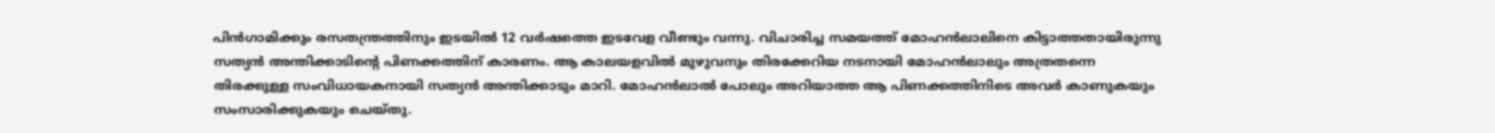പിൻഗാമിക്കും രസതന്ത്രത്തിനും ഇടയിൽ 12 വർഷത്തെ ഇടവേള വീണ്ടും വന്നു. വിചാരിച്ച സമയത്ത് മോഹൻലാലിനെ കിട്ടാത്തതായിരുന്നു സത്യൻ അന്തിക്കാടിന്‍റെ പിണക്കത്തിന് കാരണം. ആ കാലയളവിൽ മുഴുവനും തിരക്കേറിയ നടനായി മോഹൻലാലും അത്രതന്നെ തിരക്കുള്ള സംവിധായകനായി സത്യൻ അന്തിക്കാടും മാറി. മോഹൻലാൽ പോലും അറിയാത്ത ആ പിണക്കത്തിനിടെ അവർ കാണുകയും സംസാരിക്കുകയും ചെയ്തു.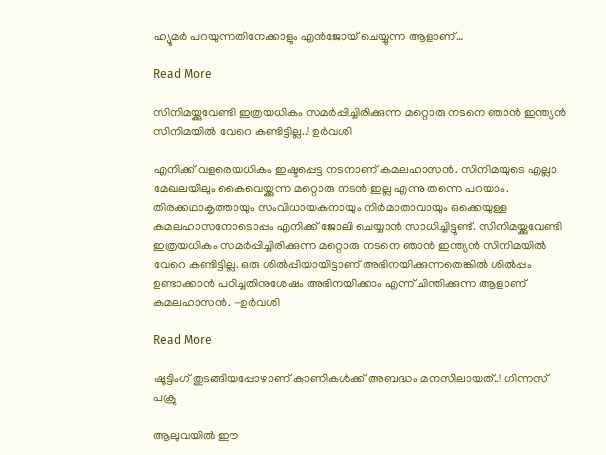ഹ്യൂമർ പറയുന്നതിനേക്കാളും എൻജോയ് ചെയ്യുന്ന ആളാണ്…

Read More

സിനിമയ്ക്കുവേണ്ടി ഇത്രയധികം സമർപ്പിച്ചിരിക്കുന്ന മറ്റൊരു നടനെ ഞാൻ ഇന്ത്യൻ സിനിമയിൽ വേറെ കണ്ടിട്ടില്ല..! ഉർവശി

എനിക്ക് വളരെയധികം ഇഷ്ടപ്പെട്ട നടനാണ് കമലഹാസൻ. സിനിമയുടെ എല്ലാ മേഖലയിലും കൈവെയ്ക്കുന്ന മറ്റൊരു നടൻ ഇല്ല എന്നു തന്നെ പറയാം. തിരക്കഥാകൃത്തായും സംവിധായകനായും നിർമാതാവായും ഒക്കെയുള്ള കമലഹാസനോടൊപ്പം എനിക്ക് ജോലി ചെയ്യാൻ സാധിച്ചിട്ടുണ്ട്. സിനിമയ്ക്കുവേണ്ടി ഇത്രയധികം സമർപ്പിച്ചിരിക്കുന്ന മറ്റൊരു നടനെ ഞാൻ ഇന്ത്യൻ സിനിമയിൽ വേറെ കണ്ടിട്ടില്ല. ഒരു ശിൽപ്പിയായിട്ടാണ് അഭിനയിക്കുന്നതെങ്കിൽ ശിൽപ്പം ഉണ്ടാക്കാൻ പഠിച്ചതിനുശേഷം അഭിനയിക്കാം എന്ന് ചിന്തിക്കുന്ന ആളാണ് കമലഹാസൻ. -ഉർവശി

Read More

ഷൂട്ടിംഗ് തുടങ്ങിയപ്പോഴാണ് കാണികൾക്ക് അബദ്ധം മനസിലായത്..! ഗിന്നസ് പക്രു

ആലുവയിൽ ഈ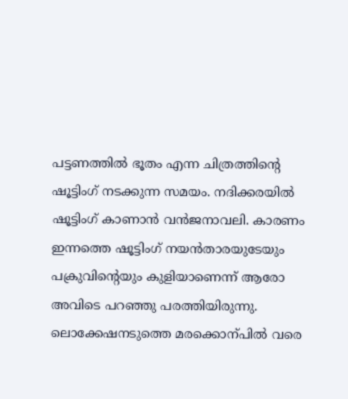പട്ടണത്തിൽ ഭൂതം എന്ന ചിത്രത്തിന്‍റെ ഷൂട്ടിംഗ് നടക്കുന്ന സമയം. നദിക്കരയിൽ ഷൂട്ടിംഗ് കാണാൻ വൻജനാവലി. കാരണം ഇന്നത്തെ ഷൂട്ടിംഗ് നയൻതാരയുടേയും പക്രുവിന്‍റെയും കുളിയാണെന്ന് ആരോ അവിടെ പറഞ്ഞു പരത്തിയിരുന്നു. ലൊക്കേഷനടുത്തെ മരക്കൊന്പിൽ വരെ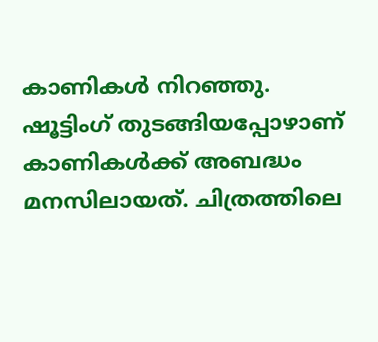കാണികൾ നിറഞ്ഞു. ഷൂട്ടിംഗ് തുടങ്ങിയപ്പോഴാണ് കാണികൾക്ക് അബദ്ധം മനസിലായത്. ചിത്രത്തിലെ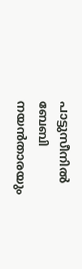പാട്ടുസീനിൽ ബേബി നയൻതാരയും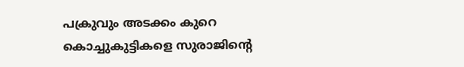പക്രുവും അടക്കം കുറെ കൊച്ചുകുട്ടികളെ സുരാജിന്‍റെ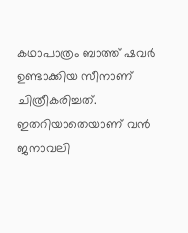കഥാപാത്രം ബാത്ത് ഷവർ ഉണ്ടാക്കിയ സീനാണ് ചിത്രീകരിച്ചത്. ഇതറിയാതെയാണ് വൻ ജനാവലി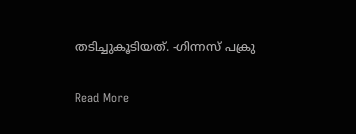തടിച്ചുകൂടിയത്. -ഗിന്നസ് പക്രു

Read More